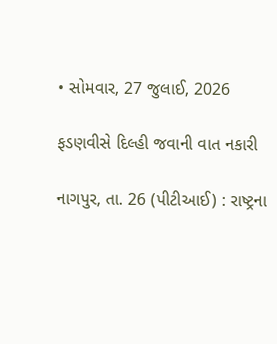• સોમવાર, 27 જુલાઈ, 2026

ફડણવીસે દિલ્હી જવાની વાત નકારી

નાગપુર, તા. 26 (પીટીઆઈ) : રાષ્ટ્રના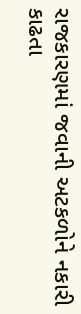રાજકારણમાં જવાની અટકળોને નકારી કાઢતા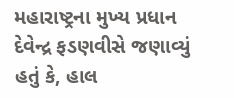મહારાષ્ટ્રના મુખ્ય પ્રધાન દેવેન્દ્ર ફડણવીસે જણાવ્યું હતું કે, હાલ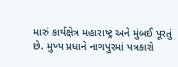મારું કાર્યક્ષેત્ર મહારાષ્ટ્ર અને મુંબઈ પૂરતું છે. મુખ્ય પ્રધાને નાગપુરમાં પત્રકારો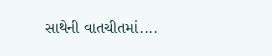સાથેની વાતચીતમાં....